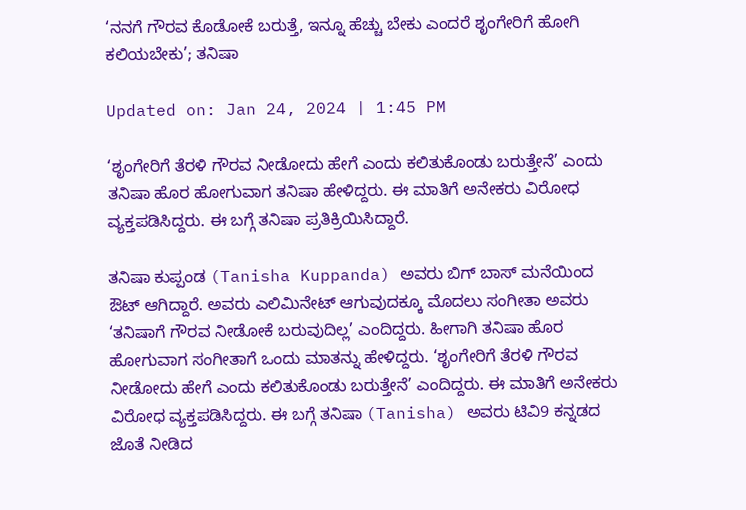‘ನನಗೆ ಗೌರವ ಕೊಡೋಕೆ ಬರುತ್ತೆ, ಇನ್ನೂ ಹೆಚ್ಚು ಬೇಕು ಎಂದರೆ ಶೃಂಗೇರಿಗೆ ಹೋಗಿ ಕಲಿಯಬೇಕು’; ತನಿಷಾ

Updated on: Jan 24, 2024 | 1:45 PM

‘ಶೃಂಗೇರಿಗೆ ತೆರಳಿ ಗೌರವ ನೀಡೋದು ಹೇಗೆ ಎಂದು ಕಲಿತುಕೊಂಡು ಬರುತ್ತೇನೆ’ ಎಂದು ತನಿಷಾ ಹೊರ ಹೋಗುವಾಗ ತನಿಷಾ ಹೇಳಿದ್ದರು. ಈ ಮಾತಿಗೆ ಅನೇಕರು ವಿರೋಧ ವ್ಯಕ್ತಪಡಿಸಿದ್ದರು. ಈ ಬಗ್ಗೆ ತನಿಷಾ ಪ್ರತಿಕ್ರಿಯಿಸಿದ್ದಾರೆ.

ತನಿಷಾ ಕುಪ್ಪಂಡ (Tanisha Kuppanda) ಅವರು ಬಿಗ್ ಬಾಸ್ ಮನೆಯಿಂದ ಔಟ್ ಆಗಿದ್ದಾರೆ. ಅವರು ಎಲಿಮಿನೇಟ್ ಆಗುವುದಕ್ಕೂ ಮೊದಲು ಸಂಗೀತಾ ಅವರು ‘ತನಿಷಾಗೆ ಗೌರವ ನೀಡೋಕೆ ಬರುವುದಿಲ್ಲ’ ಎಂದಿದ್ದರು. ಹೀಗಾಗಿ ತನಿಷಾ ಹೊರ ಹೋಗುವಾಗ ಸಂಗೀತಾಗೆ ಒಂದು ಮಾತನ್ನು ಹೇಳಿದ್ದರು. ‘ಶೃಂಗೇರಿಗೆ ತೆರಳಿ ಗೌರವ ನೀಡೋದು ಹೇಗೆ ಎಂದು ಕಲಿತುಕೊಂಡು ಬರುತ್ತೇನೆ’ ಎಂದಿದ್ದರು. ಈ ಮಾತಿಗೆ ಅನೇಕರು ವಿರೋಧ ವ್ಯಕ್ತಪಡಿಸಿದ್ದರು. ಈ ಬಗ್ಗೆ ತನಿಷಾ (Tanisha) ಅವರು ಟಿವಿ9 ಕನ್ನಡದ ಜೊತೆ ನೀಡಿದ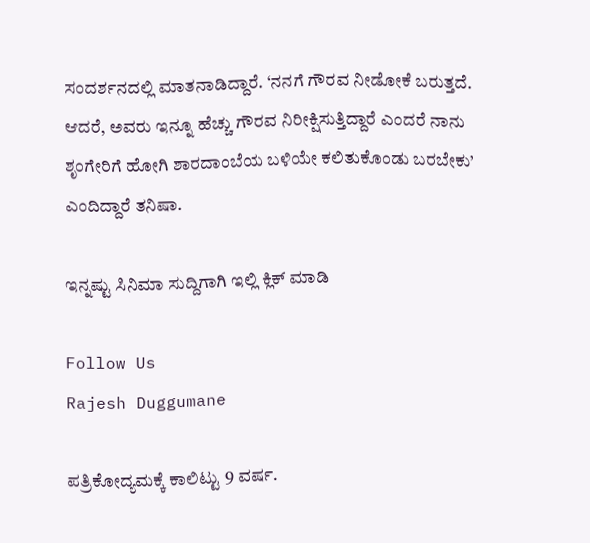ಸಂದರ್ಶನದಲ್ಲಿ ಮಾತನಾಡಿದ್ದಾರೆ. ‘ನನಗೆ ಗೌರವ ನೀಡೋಕೆ ಬರುತ್ತದೆ. ಆದರೆ, ಅವರು ಇನ್ನೂ ಹೆಚ್ಚು ಗೌರವ ನಿರೀಕ್ಷಿಸುತ್ತಿದ್ದಾರೆ ಎಂದರೆ ನಾನು ಶೃಂಗೇರಿಗೆ ಹೋಗಿ ಶಾರದಾಂಬೆಯ ಬಳಿಯೇ ಕಲಿತುಕೊಂಡು ಬರಬೇಕು’ ಎಂದಿದ್ದಾರೆ ತನಿಷಾ.

ಇನ್ನಷ್ಟು ಸಿನಿಮಾ ಸುದ್ದಿಗಾಗಿ ಇಲ್ಲಿ ಕ್ಲಿಕ್ ಮಾಡಿ

Follow Us
Rajesh Duggumane

ಪತ್ರಿಕೋದ್ಯಮಕ್ಕೆ ಕಾಲಿಟ್ಟು 9 ವರ್ಷ.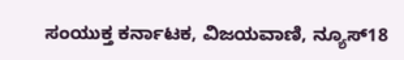ಸಂಯುಕ್ತ ಕರ್ನಾಟಕ, ವಿಜಯವಾಣಿ, ನ್ಯೂಸ್18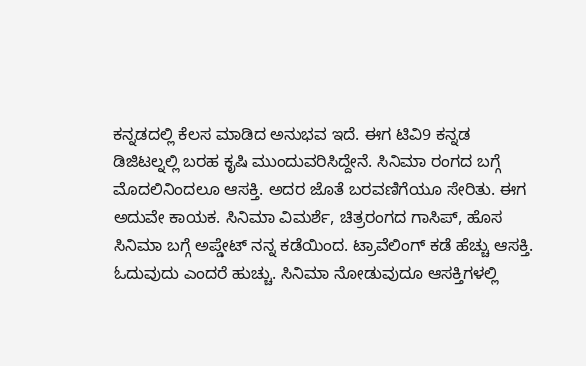ಕನ್ನಡದಲ್ಲಿ ಕೆಲಸ ಮಾಡಿದ ಅನುಭವ ಇದೆ. ಈಗ ಟಿವಿ9 ಕನ್ನಡ ಡಿಜಿಟಲ್ನಲ್ಲಿ ಬರಹ ಕೃಷಿ ಮುಂದುವರಿಸಿದ್ದೇನೆ. ಸಿನಿಮಾ ರಂಗದ ಬಗ್ಗೆ ಮೊದಲಿನಿಂದಲೂ ಆಸಕ್ತಿ. ಅದರ ಜೊತೆ ಬರವಣಿಗೆಯೂ ಸೇರಿತು. ಈಗ ಅದುವೇ ಕಾಯಕ. ಸಿನಿಮಾ ವಿಮರ್ಶೆ, ಚಿತ್ರರಂಗದ ಗಾಸಿಪ್, ಹೊಸ ಸಿನಿಮಾ ಬಗ್ಗೆ ಅಪ್ಡೇಟ್ ನನ್ನ ಕಡೆಯಿಂದ. ಟ್ರಾವೆಲಿಂಗ್ ಕಡೆ ಹೆಚ್ಚು ಆಸಕ್ತಿ. ಓದುವುದು ಎಂದರೆ ಹುಚ್ಚು. ಸಿನಿಮಾ ನೋಡುವುದೂ ಆಸಕ್ತಿಗಳಲ್ಲಿ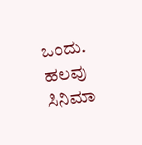ಒಂದು. ಹಲವು ಸಿನಿಮಾ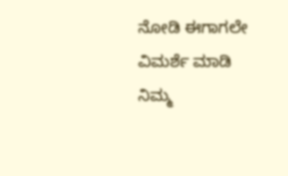ನೋಡಿ ಈಗಾಗಲೇ ವಿಮರ್ಶೆ ಮಾಡಿ ನಿಮ್ಮ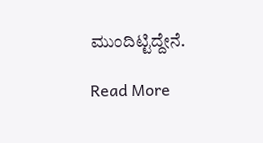ಮುಂದಿಟ್ಟಿದ್ದೇನೆ.

Read More